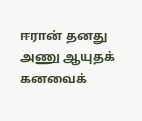ஈரான் தனது அணு ஆயுதக் கனவைக்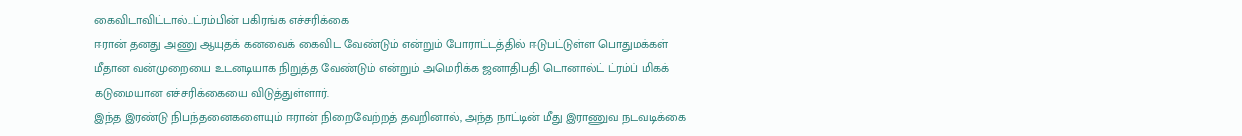கைவிடாவிட்டால்...ட்ரம்பின் பகிரங்க எச்சரிக்கை
ஈரான் தனது அணு ஆயுதக் கனவைக் கைவிட வேண்டும் என்றும் போராட்டத்தில் ஈடுபட்டுள்ள பொதுமக்கள் மீதான வன்முறையை உடனடியாக நிறுத்த வேண்டும் என்றும் அமெரிக்க ஜனாதிபதி டொனால்ட் ட்ரம்ப் மிகக் கடுமையான எச்சரிக்கையை விடுத்துள்ளார்.
இந்த இரண்டு நிபந்தனைகளையும் ஈரான் நிறைவேற்றத் தவறினால், அந்த நாட்டின் மீது இராணுவ நடவடிக்கை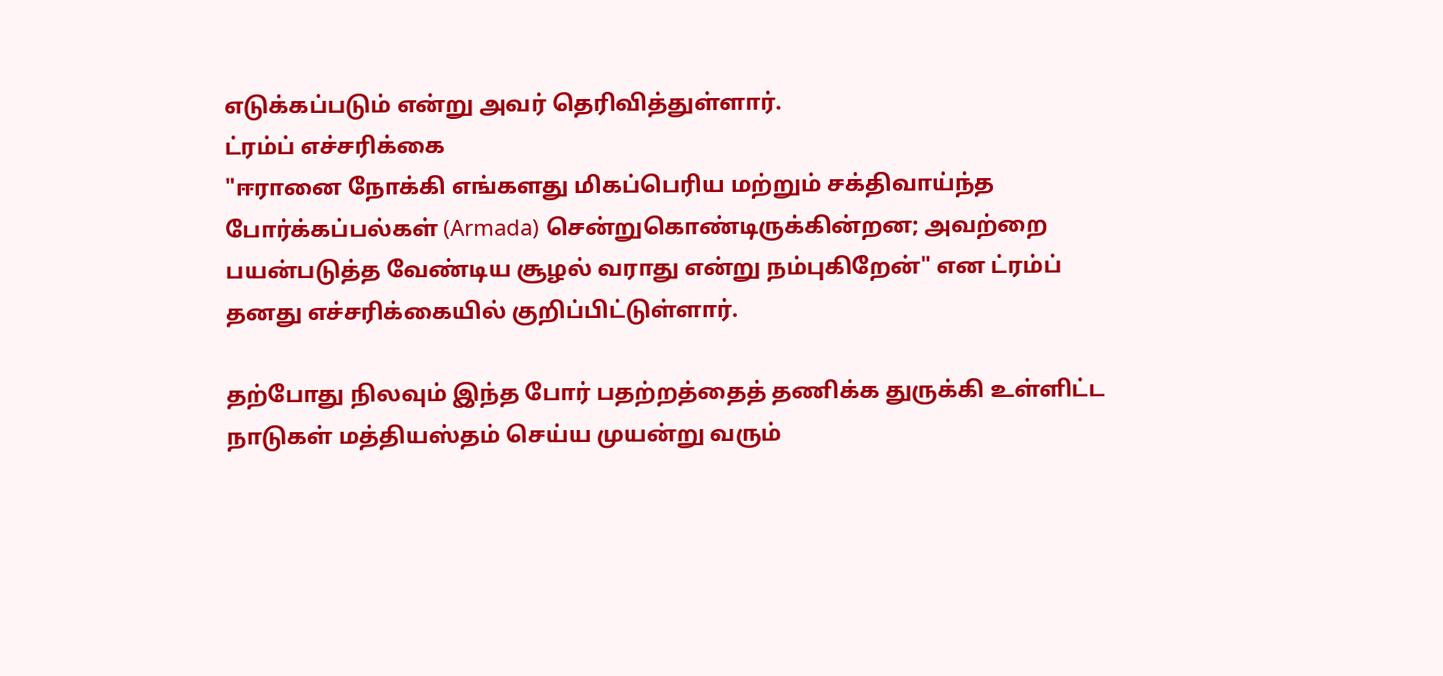எடுக்கப்படும் என்று அவர் தெரிவித்துள்ளார்.
ட்ரம்ப் எச்சரிக்கை
"ஈரானை நோக்கி எங்களது மிகப்பெரிய மற்றும் சக்திவாய்ந்த போர்க்கப்பல்கள் (Armada) சென்றுகொண்டிருக்கின்றன; அவற்றை பயன்படுத்த வேண்டிய சூழல் வராது என்று நம்புகிறேன்" என ட்ரம்ப் தனது எச்சரிக்கையில் குறிப்பிட்டுள்ளார்.

தற்போது நிலவும் இந்த போர் பதற்றத்தைத் தணிக்க துருக்கி உள்ளிட்ட நாடுகள் மத்தியஸ்தம் செய்ய முயன்று வரும்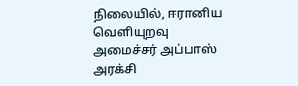நிலையில், ஈரானிய வெளியுறவு அமைச்சர் அப்பாஸ் அரக்சி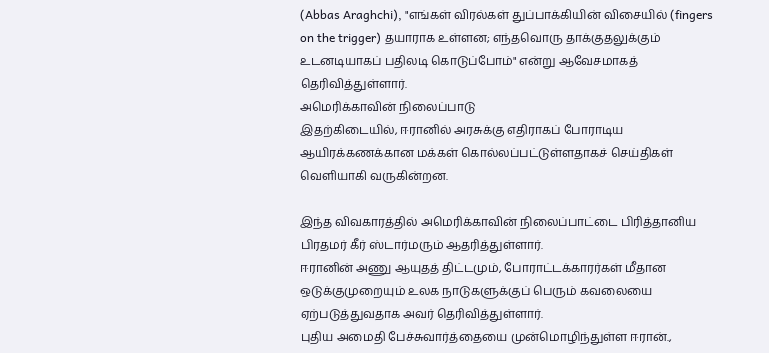(Abbas Araghchi), "எங்கள் விரல்கள் துப்பாக்கியின் விசையில் (fingers on the trigger) தயாராக உள்ளன; எந்தவொரு தாக்குதலுக்கும் உடனடியாகப் பதிலடி கொடுப்போம்" என்று ஆவேசமாகத் தெரிவித்துள்ளார்.
அமெரிக்காவின் நிலைப்பாடு
இதற்கிடையில், ஈரானில் அரசுக்கு எதிராகப் போராடிய ஆயிரக்கணக்கான மக்கள் கொல்லப்பட்டுள்ளதாகச் செய்திகள் வெளியாகி வருகின்றன.

இந்த விவகாரத்தில் அமெரிக்காவின் நிலைப்பாட்டை பிரித்தானிய பிரதமர் கீர் ஸ்டார்மரும் ஆதரித்துள்ளார்.
ஈரானின் அணு ஆயுதத் திட்டமும், போராட்டக்காரர்கள் மீதான ஒடுக்குமுறையும் உலக நாடுகளுக்குப் பெரும் கவலையை ஏற்படுத்துவதாக அவர் தெரிவித்துள்ளார்.
புதிய அமைதி பேச்சுவார்த்தையை முன்மொழிந்துள்ள ஈரான்.,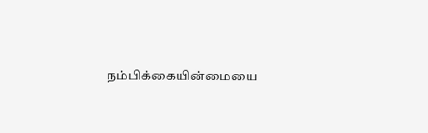நம்பிக்கையின்மையை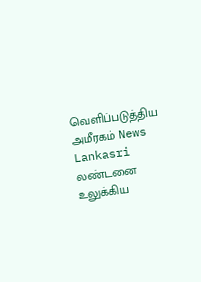வெளிப்படுத்திய அமீரகம் News Lankasri
லண்டனை உலுக்கிய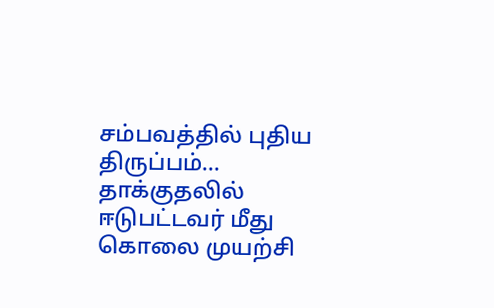சம்பவத்தில் புதிய திருப்பம்... தாக்குதலில் ஈடுபட்டவர் மீது கொலை முயற்சி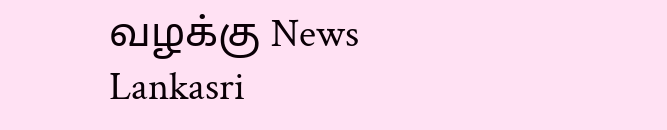வழக்கு News Lankasri